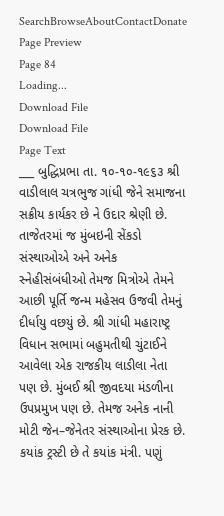SearchBrowseAboutContactDonate
Page Preview
Page 84
Loading...
Download File
Download File
Page Text
___ બુદ્ધિપ્રભા તા. ૧૦-૧૦-૧૯૬૩ શ્રી વાડીલાલ ચત્રભુજ ગાંધી જેને સમાજના સક્રીય કાર્યકર છે ને ઉદાર શ્રેણી છે. તાજેતરમાં જ મુંબઇની સેંકડો સંસ્થાઓએ અને અનેક સ્નેહીસંબંધીઓ તેમજ મિત્રોએ તેમને આછી પૂર્તિ જન્મ મહેસવ ઉજવી તેમનું દીર્ધાયુ વછયું છે. શ્રી ગાંધી મહારાષ્ટ્ર વિધાન સભામાં બહુમતીથી ચુંટાઈને આવેલા એક રાજકીય લાડીલા નેતા પણ છે. મુંબઈ શ્રી જીવદયા મંડળીના ઉપપ્રમુખ પણ છે. તેમજ અનેક નાની મોટી જેન–જેનેતર સંસ્થાઓના પ્રેરક છે. કયાંક ટ્રસ્ટી છે તે કયાંક મંત્રી. પણું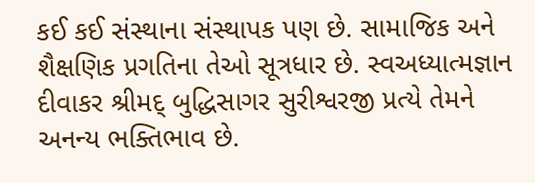કઈ કઈ સંસ્થાના સંસ્થાપક પણ છે. સામાજિક અને શૈક્ષણિક પ્રગતિના તેઓ સૂત્રધાર છે. સ્વઅધ્યાત્મજ્ઞાન દીવાકર શ્રીમદ્ બુદ્ધિસાગર સુરીશ્વરજી પ્રત્યે તેમને અનન્ય ભક્તિભાવ છે.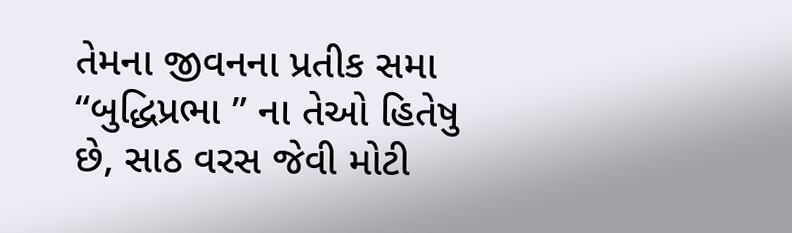તેમના જીવનના પ્રતીક સમા “બુદ્ધિપ્રભા ” ના તેઓ હિતેષુ છે, સાઠ વરસ જેવી મોટી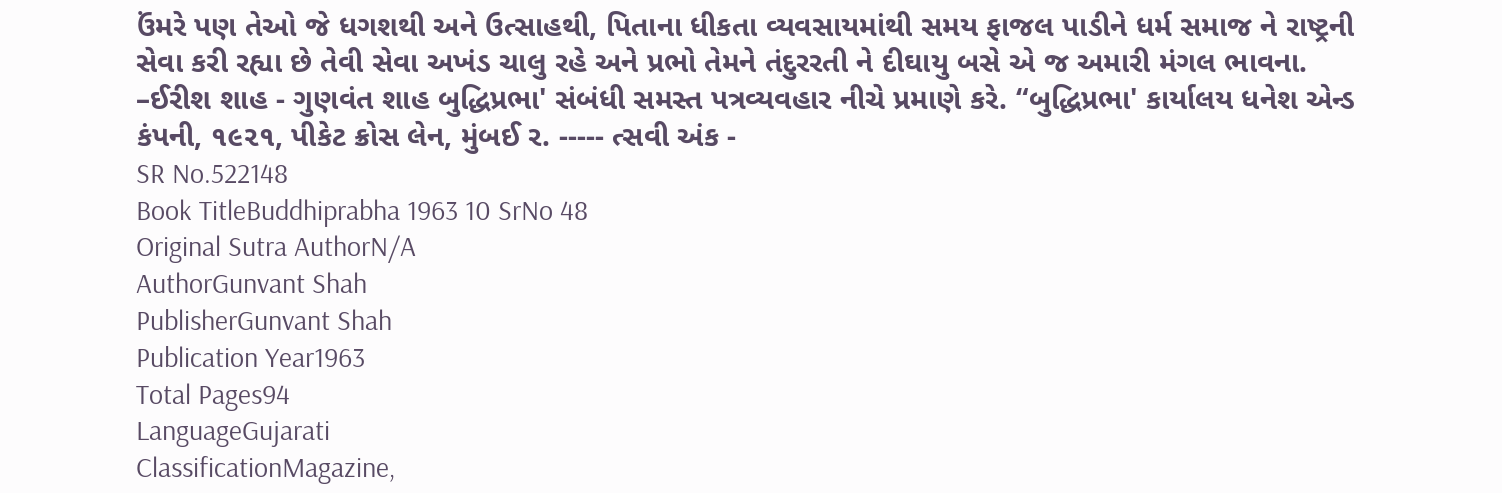ઉંમરે પણ તેઓ જે ધગશથી અને ઉત્સાહથી, પિતાના ધીકતા વ્યવસાયમાંથી સમય ફાજલ પાડીને ધર્મ સમાજ ને રાષ્ટ્રની સેવા કરી રહ્યા છે તેવી સેવા અખંડ ચાલુ રહે અને પ્રભો તેમને તંદુરરતી ને દીઘાયુ બસે એ જ અમારી મંગલ ભાવના. –ઈરીશ શાહ - ગુણવંત શાહ બુદ્ધિપ્રભા' સંબંધી સમસ્ત પત્રવ્યવહાર નીચે પ્રમાણે કરે. “બુદ્ધિપ્રભા' કાર્યાલય ધનેશ એન્ડ કંપની, ૧૯૨૧, પીકેટ ક્રોસ લેન, મુંબઈ ર. ----- ત્સવી અંક -
SR No.522148
Book TitleBuddhiprabha 1963 10 SrNo 48
Original Sutra AuthorN/A
AuthorGunvant Shah
PublisherGunvant Shah
Publication Year1963
Total Pages94
LanguageGujarati
ClassificationMagazine,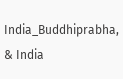India_Buddhiprabha, & India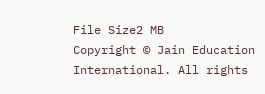File Size2 MB
Copyright © Jain Education International. All rights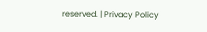reserved. | Privacy Policy